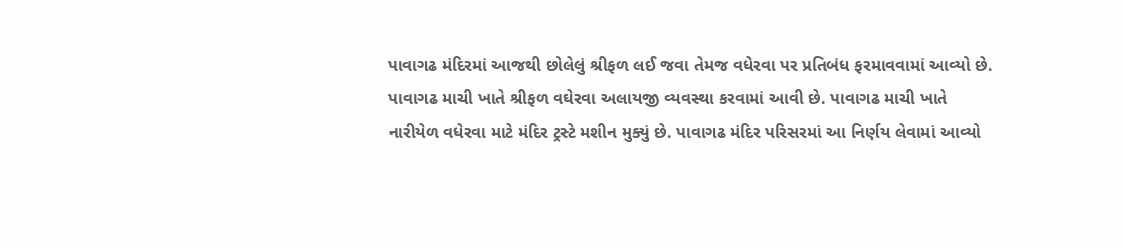પાવાગઢ મંદિરમાં આજથી છોલેલું શ્રીફળ લઈ જવા તેમજ વધેરવા પર પ્રતિબંધ ફરમાવવામાં આવ્યો છે. પાવાગઢ માચી ખાતે શ્રીફળ વઘેરવા અલાયજી વ્યવસ્થા કરવામાં આવી છે. પાવાગઢ માચી ખાતે નારીયેળ વધેરવા માટે મંદિર ટ્રસ્ટે મશીન મુક્યું છે. પાવાગઢ મંદિર પરિસરમાં આ નિર્ણય લેવામાં આવ્યો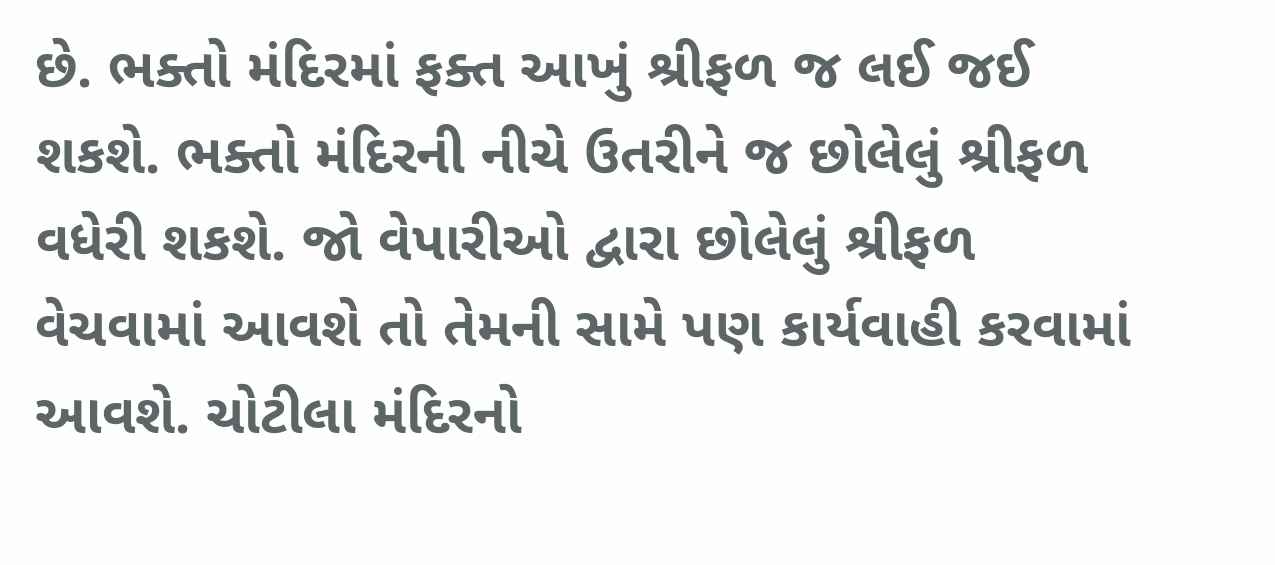છે. ભક્તો મંદિરમાં ફક્ત આખું શ્રીફળ જ લઈ જઈ શકશે. ભક્તો મંદિરની નીચે ઉતરીને જ છોલેલું શ્રીફળ વધેરી શકશે. જો વેપારીઓ દ્વારા છોલેલું શ્રીફળ વેચવામાં આવશે તો તેમની સામે પણ કાર્યવાહી કરવામાં આવશે. ચોટીલા મંદિરનો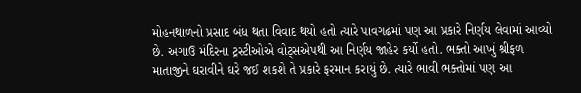મોહનથાળનો પ્રસાદ બંધ થતા વિવાદ થયો હતો ત્યારે પાવગઢમાં પણ આ પ્રકારે નિર્ણય લેવામાં આવ્યો છે. અગાઉ મંદિરના ટ્રસ્ટીઓએ વોટ્સએપથી આ નિર્ણય જાહેર કર્યો હતો. ભક્તો આખું શ્રીફળ માતાજીને ઘરાવીને ઘરે જઈ શકશે તે પ્રકારે ફરમાન કરાયું છે. ત્યારે ભાવી ભક્તોમાં પણ આ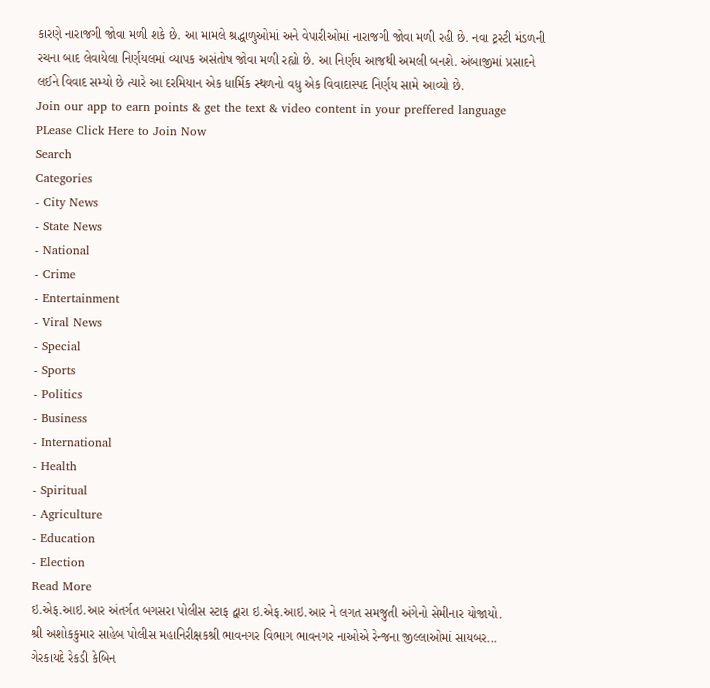કારણે નારાજગી જોવા મળી શકે છે. આ મામલે શ્રદ્ધાળુઓમાં અને વેપારીઓમાં નારાજગી જોવા મળી રહી છે. નવા ટ્રસ્ટી મંડળની રચના બાદ લેવાયેલા નિર્ણયલમાં વ્યાપક અસંતોષ જોવા મળી રહ્યો છે. આ નિર્ણય આજથી અમલી બનશે. અંબાજીમાં પ્રસાદને લઈને વિવાદ સમ્યો છે ત્યારે આ દરમિયાન એક ધાર્મિક સ્થળનો વધુ એક વિવાદાસ્પદ નિર્ણય સામે આવ્યો છે.
Join our app to earn points & get the text & video content in your preffered language
PLease Click Here to Join Now
Search
Categories
- City News
- State News
- National
- Crime
- Entertainment
- Viral News
- Special
- Sports
- Politics
- Business
- International
- Health
- Spiritual
- Agriculture
- Education
- Election
Read More
ઇ.એફ.આઇ.આર અંતર્ગત બગસરા પોલીસ સ્ટાફ દ્વારા ઇ.એફ.આઇ.આર ને લગત સમજુતી અંગેનો સેમીનાર યોજાયો.
શ્રી અશોકકુમાર સાહેબ પોલીસ મહાનિરીક્ષકશ્રી ભાવનગર વિભાગ ભાવનગર નાઓએ રેન્જના જીલ્લાઓમાં સાયબર...
ગેરકાયદે રેકડી કેબિન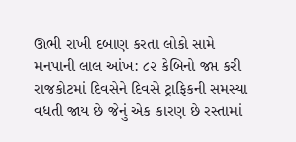ઊભી રાખી દબાણ કરતા લોકો સામે મનપાની લાલ આંખ: ૮૨ કેબિનો જપ્ત કરી
રાજકોટમાં દિવસેને દિવસે ટ્રાફિકની સમસ્યા વધતી જાય છે જેનું એક કારણ છે રસ્તામાં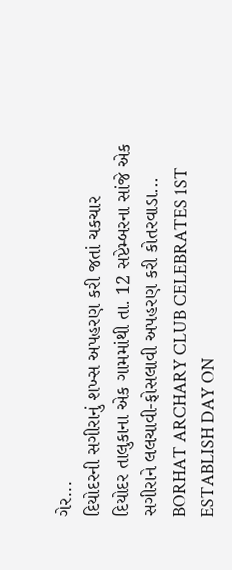ગેર...
દિયોદરની સગીરાનું શખ્સ અપહરણ કરી જતાં ચકચાર
દિયોદર તાલુકાના એક ગામમાંથી તા. 12 સપ્ટેમ્બરના સાંજે એક સગીરાને લલચાવી-ફોસલાવી અપહરણ કરી કોતરવાડા...
BORHAT ARCHARY CLUB CELEBRATES 1ST ESTABLISH DAY ON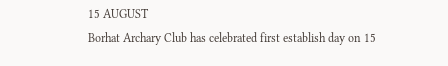15 AUGUST
Borhat Archary Club has celebrated first establish day on 15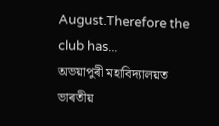August.Therefore the club has...
অভয়াপুৰী মহাবিদ্যালয়ত ভাৰতীয়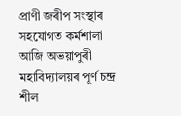প্ৰাণী জৰীপ সংস্থাৰ সহযোগত কৰ্মশালা
আজি অভয়াপুৰী মহাবিদ্যালয়ৰ পূৰ্ণ চন্দ্ৰ শীল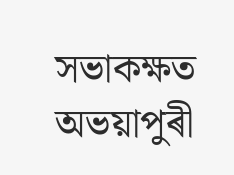সভাকক্ষত অভয়াপুৰী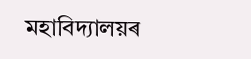মহাবিদ্যালয়ৰ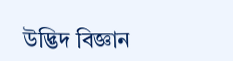উদ্ভিদ বিজ্ঞান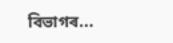বিভাগৰ...